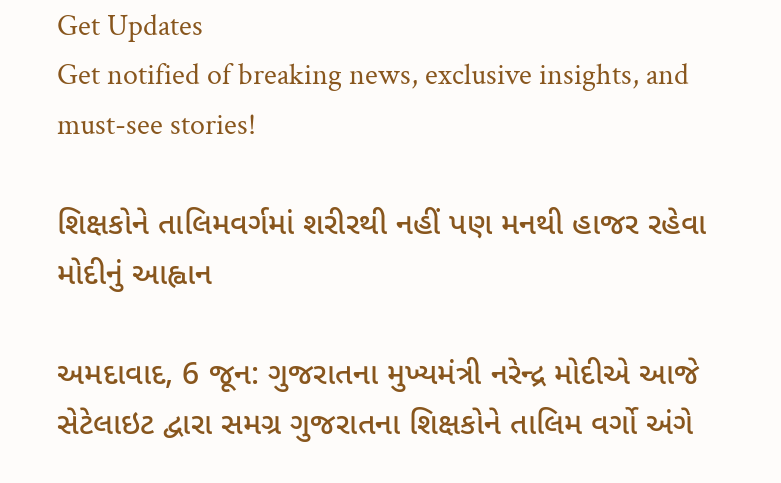Get Updates
Get notified of breaking news, exclusive insights, and must-see stories!

શિક્ષકોને તાલિમવર્ગમાં શરીરથી નહીં પણ મનથી હાજર રહેવા મોદીનું આહ્વાન

અમદાવાદ, 6 જૂન: ગુજરાતના મુખ્યમંત્રી નરેન્દ્ર મોદીએ આજે સેટેલાઇટ દ્વારા સમગ્ર ગુજરાતના શિક્ષકોને તાલિમ વર્ગો અંગે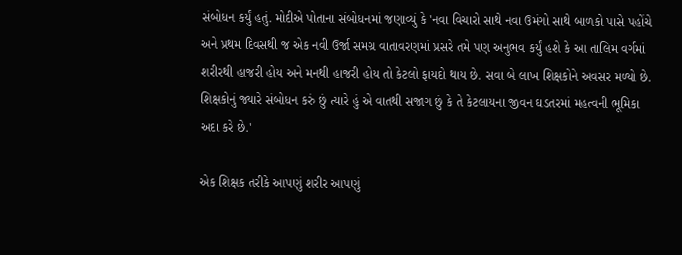સંબોધન કર્યું હતું. મોદીએ પોતાના સંબોધનમાં જણાવ્યું કે 'નવા વિચારો સાથે નવા ઉમંગો સાથે બાળકો પાસે પહોંચે અને પ્રથમ દિવસથી જ એક નવી ઉર્જા સમગ્ર વાતાવરણમાં પ્રસરે તમે પણ અનુભવ કર્યું હશે કે આ તાલિમ વર્ગમાં શરીરથી હાજરી હોય અને મનથી હાજરી હોય તો કેટલો ફાયદો થાય છે. સવા બે લાખ શિક્ષકોને અવસર મળ્યો છે. શિક્ષકોનું જ્યારે સંબોધન કરું છું ત્યારે હું એ વાતથી સજાગ છું કે તે કેટલાયના જીવન ઘડતરમાં મહત્વની ભૂમિકા અદા કરે છે.'

એક શિક્ષક તરીકે આપણું શરીર આપણું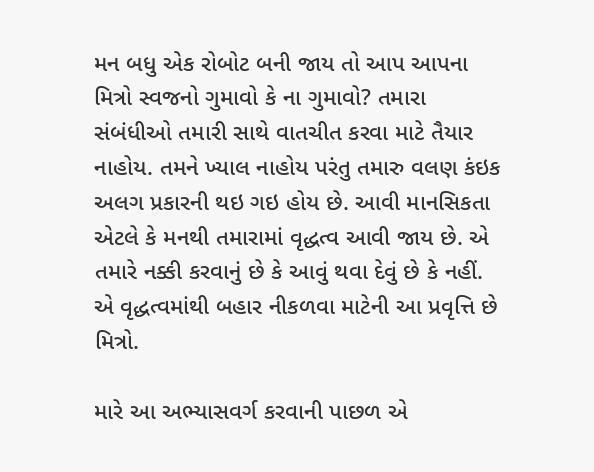મન બધુ એક રોબોટ બની જાય તો આપ આપના મિત્રો સ્વજનો ગુમાવો કે ના ગુમાવો? તમારા સંબંધીઓ તમારી સાથે વાતચીત કરવા માટે તૈયાર નાહોય. તમને ખ્યાલ નાહોય પરંતુ તમારુ વલણ કંઇક અલગ પ્રકારની થઇ ગઇ હોય છે. આવી માનસિકતા એટલે કે મનથી તમારામાં વૃદ્ધત્વ આવી જાય છે. એ તમારે નક્કી કરવાનું છે કે આવું થવા દેવું છે કે નહીં. એ વૃદ્ધત્વમાંથી બહાર નીકળવા માટેની આ પ્રવૃત્તિ છે મિત્રો.

મારે આ અભ્યાસવર્ગ કરવાની પાછળ એ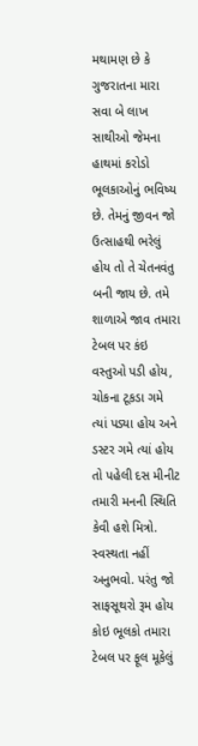મથામણ છે કે ગુજરાતના મારા સવા બે લાખ સાથીઓ જેમના હાથમાં કરોડો ભૂલકાઓનું ભવિષ્ય છે. તેમનું જીવન જો ઉત્સાહથી ભરેલું હોય તો તે ચેતનવંતુ બની જાય છે. તમે શાળાએ જાવ તમારા ટેબલ પર કંઇ વસ્તુઓ પડી હોય, ચોકના ટૂકડા ગમે ત્યાં પડ્યા હોય અને ડસ્ટર ગમે ત્યાં હોય તો પહેલી દસ મીનીટ તમારી મનની સ્થિતિ કેવી હશે મિત્રો. સ્વસ્થતા નહીં અનુભવો. પરંતુ જો સાફસૂથરો રૂમ હોય કોઇ ભૂલકો તમારા ટેબલ પર ફૂલ મૂકેલું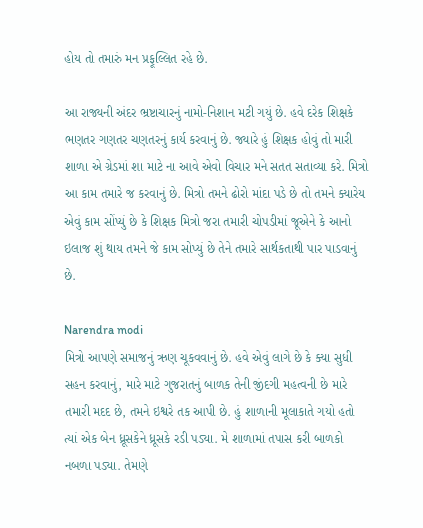હોય તો તમારું મન પ્રફૂલ્લિત રહે છે.

આ રાજ્યની અંદર ભ્રષ્ટાચારનું નામો-નિશાન મટી ગયું છે. હવે દરેક શિક્ષકે ભણતર ગણતર ચણતરનું કાર્ય કરવાનું છે. જ્યારે હું શિક્ષક હોવું તો મારી શાળા એ ગ્રેડમાં શા માટે ના આવે એવો વિચાર મને સતત સતાવ્યા કરે. મિત્રો આ કામ તમારે જ કરવાનું છે. મિત્રો તમને ઢોરો માંદા પડે છે તો તમને ક્યારેય એવું કામ સોંપ્યું છે કે શિક્ષક મિત્રો જરા તમારી ચોપડીમાં જૂએને કે આનો ઇલાજ શું થાય તમને જે કામ સોપ્યું છે તેને તમારે સાર્થકતાથી પાર પાડવાનું છે.

Narendra modi
મિત્રો આપણે સમાજનું ઋણ ચૂકવવાનું છે. હવે એવું લાગે છે કે ક્યા સુધી સહન કરવાનું, મારે માટે ગુજરાતનું બાળક તેની જીંદગી મહત્વની છે મારે તમારી મદદ છે, તમને ઇશ્વરે તક આપી છે. હું શાળાની મૂલાકાતે ગયો હતો ત્યાં એક બેન ધ્રૂસકેને ધ્રૂસકે રડી પડ્યા. મે શાળામાં તપાસ કરી બાળકો નબળા પડ્યા. તેમણે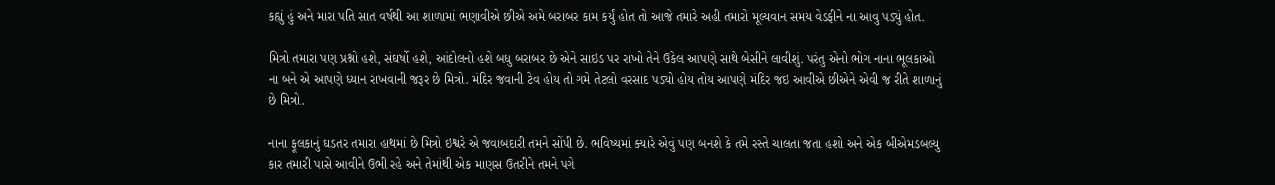કહ્યું હું અને મારા પતિ સાત વર્ષથી આ શાળામાં ભણાવીએ છીએ અમે બરાબર કામ કર્યું હોત તો આજે તમારે અહી તમારો મૂલ્યવાન સમય વેડફીને ના આવુ પડ્યું હોત.

મિત્રો તમારા પણ પ્રશ્નો હશે, સંઘર્ષો હશે, આંદોલનો હશે બધુ બરાબર છે એને સાઇડ પર રાખો તેને ઉકેલ આપણે સાથે બેસીને લાવીશું. પરંતુ એનો ભોગ નાના ભૂલકાઓ ના બને એ આપણે ધ્યાન રાખવાની જરૂર છે મિત્રો. મંદિર જવાની ટેવ હોય તો ગમે તેટલો વરસાદ પડ્યો હોય તોય આપણે મંદિર જઇ આવીએ છીએને એવી જ રીતે શાળાનું છે મિત્રો.

નાના ફૂલકાનું ઘડતર તમારા હાથમાં છે મિત્રો ઇશ્વરે એ જવાબદારી તમને સોંપી છે. ભવિષ્યમાં ક્યારે એવું પણ બનશે કે તમે રસ્તે ચાલતા જતા હશો અને એક બીએમડબલ્યુ કાર તમારી પાસે આવીને ઉભી રહે અને તેમાંથી એક માણસ ઉતરીને તમને પગે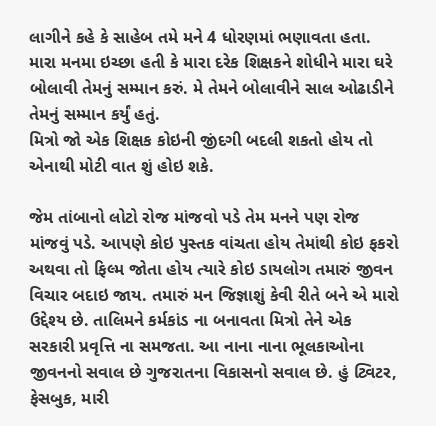લાગીને કહે કે સાહેબ તમે મને 4 ધોરણમાં ભણાવતા હતા.
મારા મનમા ઇચ્છા હતી કે મારા દરેક શિક્ષકને શોધીને મારા ઘરે બોલાવી તેમનું સમ્માન કરું. મે તેમને બોલાવીને સાલ ઓઢાડીને તેમનું સમ્માન કર્યું હતું.
મિત્રો જો એક શિક્ષક કોઇની જીંદગી બદલી શકતો હોય તો એનાથી મોટી વાત શું હોઇ શકે.

જેમ તાંબાનો લોટો રોજ માંજવો પડે તેમ મનને પણ રોજ માંજવું પડે. આપણે કોઇ પુસ્તક વાંચતા હોય તેમાંથી કોઇ ફકરો અથવા તો ફિલ્મ જોતા હોય ત્યારે કોઇ ડાયલોગ તમારું જીવન વિચાર બદાઇ જાય. તમારું મન જિજ્ઞાશું કેવી રીતે બને એ મારો ઉદ્દેશ્ય છે. તાલિમને કર્મકાંડ ના બનાવતા મિત્રો તેને એક સરકારી પ્રવૃત્તિ ના સમજતા. આ નાના નાના ભૂલકાઓના જીવનનો સવાલ છે ગુજરાતના વિકાસનો સવાલ છે. હું ટ્વિટર, ફેસબુક, મારી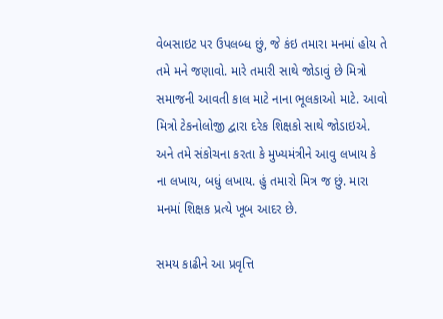વેબસાઇટ પર ઉપલબ્ધ છું, જે કંઇ તમારા મનમાં હોય તે તમે મને જણાવો. મારે તમારી સાથે જોડાવું છે મિત્રો સમાજની આવતી કાલ માટે નાના ભૂલકાઓ માટે. આવો મિત્રો ટેકનોલોજી દ્વારા દરેક શિક્ષકો સાથે જોડાઇએ. અને તમે સંકોચના કરતા કે મુખ્યમંત્રીને આવુ લખાય કે ના લખાય, બધું લખાય. હું તમારો મિત્ર જ છું. મારા મનમાં શિક્ષક પ્રત્યે ખૂબ આદર છે.

સમય કાઢીને આ પ્રવૃત્તિ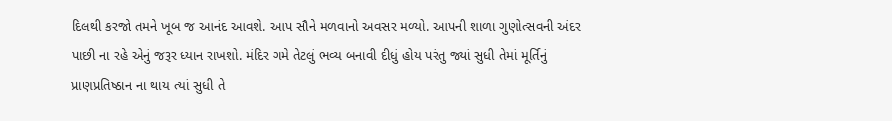દિલથી કરજો તમને ખૂબ જ આનંદ આવશે. આપ સૌને મળવાનો અવસર મળ્યો. આપની શાળા ગુણોત્સવની અંદર પાછી ના રહે એનું જરૂર ધ્યાન રાખશો. મંદિર ગમે તેટલું ભવ્ય બનાવી દીધું હોય પરંતુ જ્યાં સુધી તેમાં મૂર્તિનું પ્રાણપ્રતિષ્ઠાન ના થાય ત્યાં સુધી તે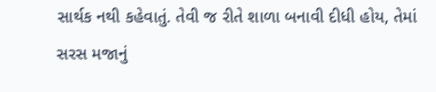સાર્થક નથી કહેવાતું. તેવી જ રીતે શાળા બનાવી દીધી હોય, તેમાં સરસ મજાનું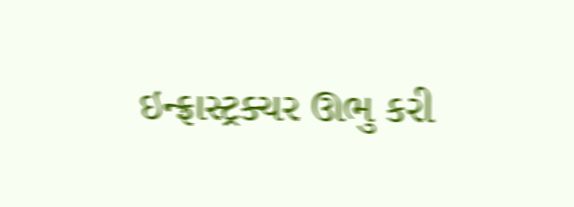ઇન્ફ્રાસ્ટ્રક્ચર ઊભુ કરી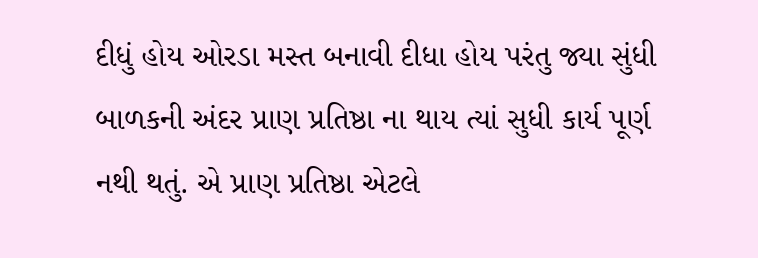દીધું હોય ઓરડા મસ્ત બનાવી દીધા હોય પરંતુ જ્યા સુંધી બાળકની અંદર પ્રાણ પ્રતિષ્ઠા ના થાય ત્યાં સુધી કાર્ય પૂર્ણ નથી થતું. એ પ્રાણ પ્રતિષ્ઠા એટલે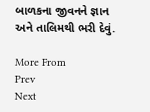બાળકના જીવનને જ્ઞાન અને તાલિમથી ભરી દેવું.

More From
Prev
Next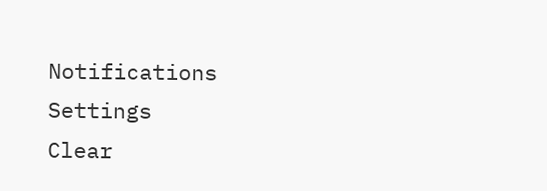Notifications
Settings
Clear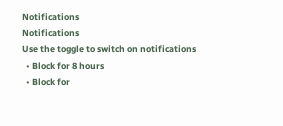Notifications
Notifications
Use the toggle to switch on notifications
  • Block for 8 hours
  • Block for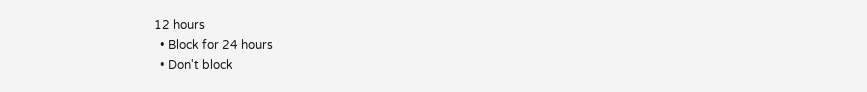12 hours
  • Block for 24 hours
  • Don't block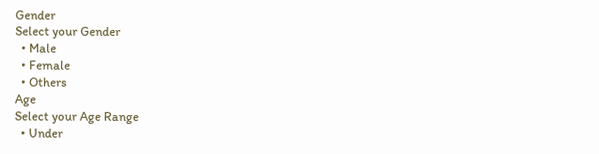Gender
Select your Gender
  • Male
  • Female
  • Others
Age
Select your Age Range
  • Under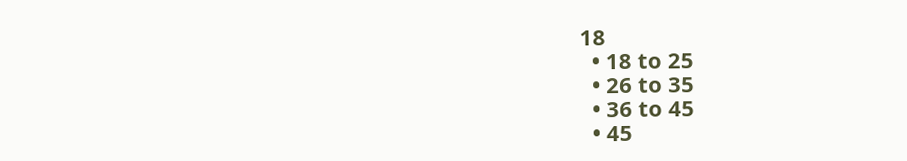18
  • 18 to 25
  • 26 to 35
  • 36 to 45
  • 45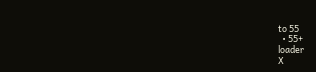to 55
  • 55+
loader
X